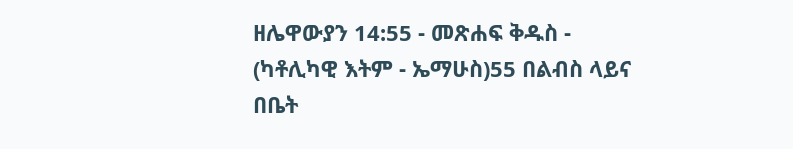ዘሌዋውያን 14:55 - መጽሐፍ ቅዱስ - (ካቶሊካዊ እትም - ኤማሁስ)55 በልብስ ላይና በቤት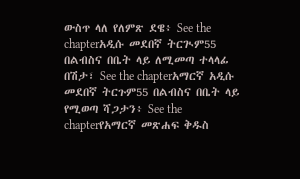ውስጥ ላለ የለምጽ ደዌ፥ See the chapterአዲሱ መደበኛ ትርጒም55 በልብስና በቤት ላይ ለሚመጣ ተላላፊ በሽታ፣ See the chapterአማርኛ አዲሱ መደበኛ ትርጉም55 በልብስና በቤት ላይ የሚወጣ ሻጋታን፥ See the chapterየአማርኛ መጽሐፍ ቅዱስ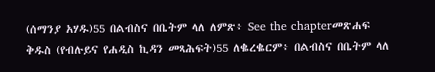(ሰማንያ አሃዱ)55 በልብስና በቤትም ላለ ለምጽ፥ See the chapterመጽሐፍ ቅዱስ (የብሉይና የሐዲስ ኪዳን መጻሕፍት)55 ለቈረቈርም፥ በልብስና በቤትም ላለ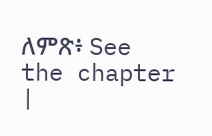ለምጽ፥ See the chapter |